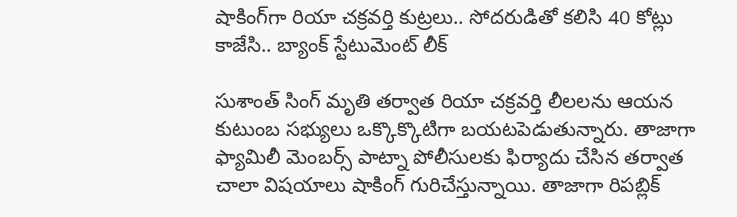షాకింగ్‌గా రియా చక్రవర్తి కుట్రలు.. సోదరుడితో కలిసి 40 కోట్లు కాజేసి.. బ్యాంక్ స్టేటుమెంట్ లీక్

సుశాంత్ సింగ్ మృతి తర్వాత రియా చక్రవర్తి లీలలను ఆయన కుటుంబ సభ్యులు ఒక్కొక్కొటిగా బయటపెడుతున్నారు. తాజాగా ఫ్యామిలీ మెంబర్స్ పాట్నా పోలీసులకు ఫిర్యాదు చేసిన తర్వాత చాలా విషయాలు షాకింగ్ గురిచేస్తున్నాయి. తాజాగా రిపబ్లిక్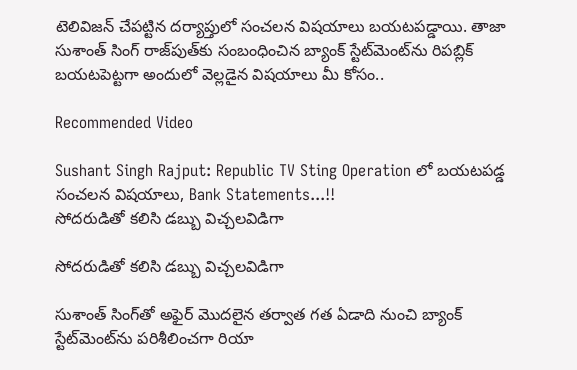టెలివిజన్ చేపట్టిన దర్యాప్తులో సంచలన విషయాలు బయటపడ్డాయి. తాజా సుశాంత్ సింగ్ రాజ్‌పుత్‌కు సంబంధించిన బ్యాంక్ స్టేట్‌మెంట్‌ను రిపబ్లిక్ బయటపెట్టగా అందులో వెల్లడైన విషయాలు మీ కోసం..

Recommended Video

Sushant Singh Rajput: Republic TV Sting Operation లో బయటపడ్డ సంచలన విషయాలు, Bank Statements...!!
సోదరుడితో కలిసి డబ్బు విచ్చలవిడిగా

సోదరుడితో కలిసి డబ్బు విచ్చలవిడిగా

సుశాంత్ సింగ్‌తో అఫైర్ మొదలైన తర్వాత గత ఏడాది నుంచి బ్యాంక్ స్టేట్‌మెంట్‌ను పరిశీలించగా రియా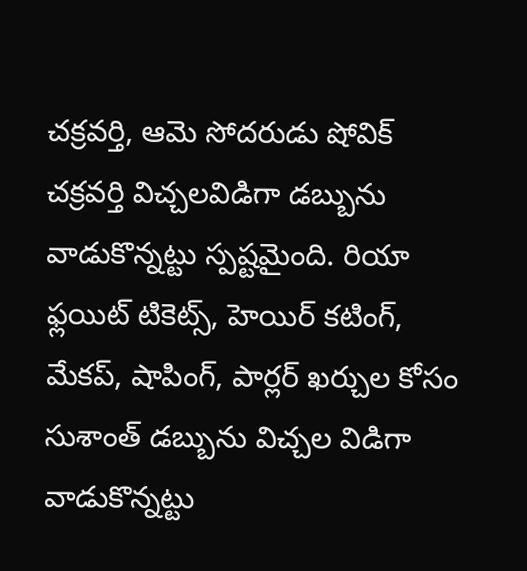చక్రవర్తి, ఆమె సోదరుడు షోవిక్ చక్రవర్తి విచ్చలవిడిగా డబ్బును వాడుకొన్నట్టు స్పష్టమైంది. రియా ఫ్లయిట్ టికెట్స్, హెయిర్ కటింగ్, మేకప్, షాపింగ్, పార్లర్ ఖర్చుల కోసం సుశాంత్ డబ్బును విచ్చల విడిగా వాడుకొన్నట్టు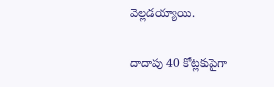వెల్లడయ్యాయి.

దాదాపు 40 కోట్లకుపైగా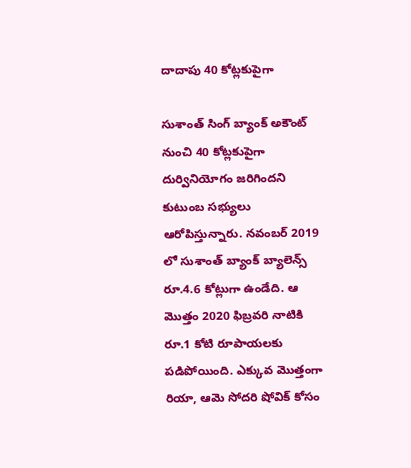దాదాపు 40 కోట్లకుపైగా

సుశాంత్ సింగ్ బ్యాంక్ అకౌంట్ నుంచి 40 కోట్లకుపైగా దుర్వినియోగం జరిగిందని కుటుంబ సభ్యులు ఆరోపిస్తున్నారు. నవంబర్ 2019 లో సుశాంత్ బ్యాంక్ బ్యాలెన్స్ రూ.4.6 కోట్లుగా ఉండేది. ఆ మొత్తం 2020 ఫిబ్రవరి నాటికి రూ.1 కోటి రూపాయలకు పడిపోయింది. ఎక్కువ మొత్తంగా రియా, ఆమె సోదరి షోవిక్ కోసం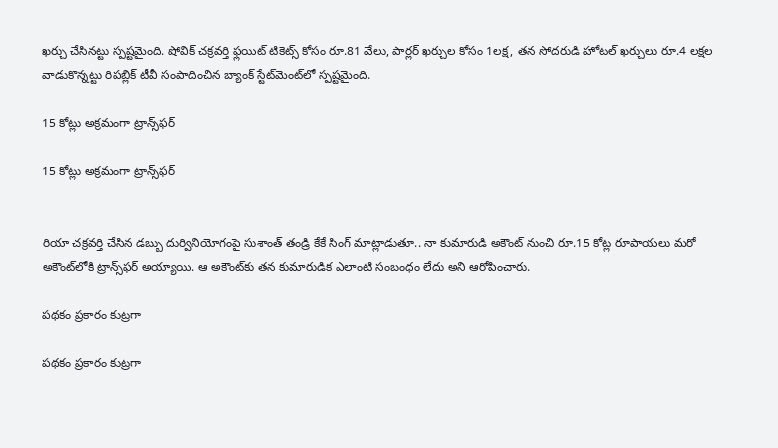ఖర్చు చేసినట్టు స్పష్టమైంది. షోవిక్ చక్రవర్తి ఫ్లయిట్ టికెట్స్ కోసం రూ.81 వేలు, పార్లర్ ఖర్చుల కోసం 1లక్ష, తన సోదరుడి హోటల్ ఖర్చులు రూ.4 లక్షల వాడుకొన్నట్టు రిపబ్లిక్ టీవీ సంపాదించిన బ్యాంక్ స్టేట్‌మెంట్‌లో స్పష్టమైంది.

15 కోట్లు అక్రమంగా ట్రాన్స్‌ఫర్

15 కోట్లు అక్రమంగా ట్రాన్స్‌ఫర్


రియా చక్రవర్తి చేసిన డబ్బు దుర్వినియోగంపై సుశాంత్ తండ్రి కేకే సింగ్ మాట్లాడుతూ.. నా కుమారుడి అకౌంట్ నుంచి రూ.15 కోట్ల రూపాయలు మరో అకౌంట్‌లోకి ట్రాన్స్‌ఫర్ అయ్యాయి. ఆ అకౌంట్‌కు తన కుమారుడిక ఎలాంటి సంబంధం లేదు అని ఆరోపించారు.

పథకం ప్రకారం కుట్రగా

పథకం ప్రకారం కుట్రగా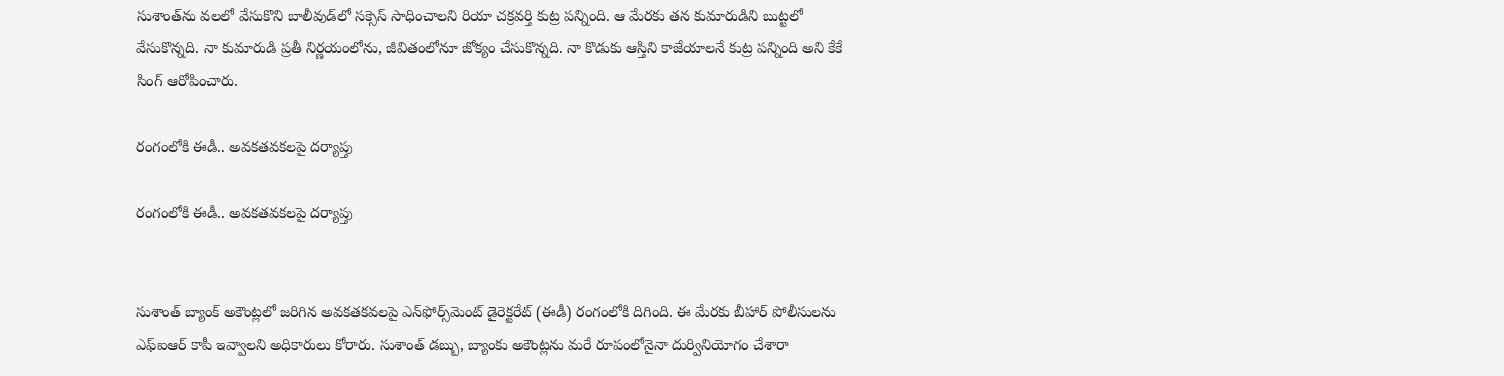సుశాంత్‌ను వలలో వేసుకొని బాలీవుడ్‌లో సక్సెస్ సాధించాలని రియా చక్రవర్తి కుట్ర పన్నింది. ఆ మేరకు తన కుమారుడిని బుట్టలో వేసుకొన్నది. నా కుమారుడి ప్రతీ నిర్ణయంలోను, జీవితంలోనూ జోక్యం చేసుకొన్నది. నా కొడుకు ఆస్తిని కాజేయాలనే కుట్ర పన్నింది అని కేకే సింగ్ ఆరోపించారు.

రంగంలోకి ఈడీ.. అవకతవకలపై దర్యాప్తు

రంగంలోకి ఈడీ.. అవకతవకలపై దర్యాప్తు


సుశాంత్ బ్యాంక్ అకౌంట్లలో జరిగిన అవకతకవలపై ఎన్‌ఫోర్స్‌మెంట్ డైరెక్టరేట్ (ఈడీ) రంగంలోకి దిగింది. ఈ మేరకు బీహార్ పోలీసులను ఎఫ్ఐఆర్ కాపీ ఇవ్వాలని అధికారులు కోరారు. సుశాంత్ డబ్బు, బ్యాంకు అకౌంట్లను మరే రూపంలోనైనా దుర్వినియోగం చేశారా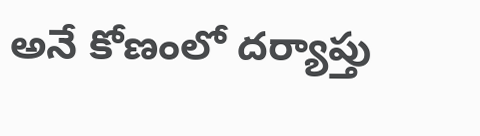అనే కోణంలో దర్యాప్తు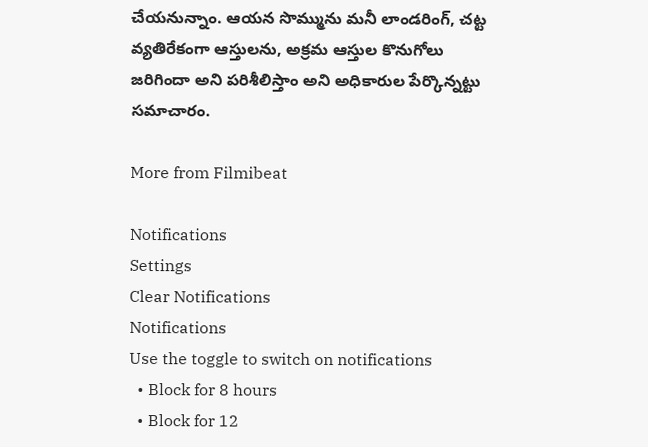చేయనున్నాం. ఆయన సొమ్మును మనీ లాండరింగ్, చట్ట వ్యతిరేకంగా ఆస్తులను, అక్రమ ఆస్తుల కొనుగోలు జరిగిందా అని పరిశీలిస్తాం అని అధికారుల పేర్కొన్నట్టు సమాచారం.

More from Filmibeat

Notifications
Settings
Clear Notifications
Notifications
Use the toggle to switch on notifications
  • Block for 8 hours
  • Block for 12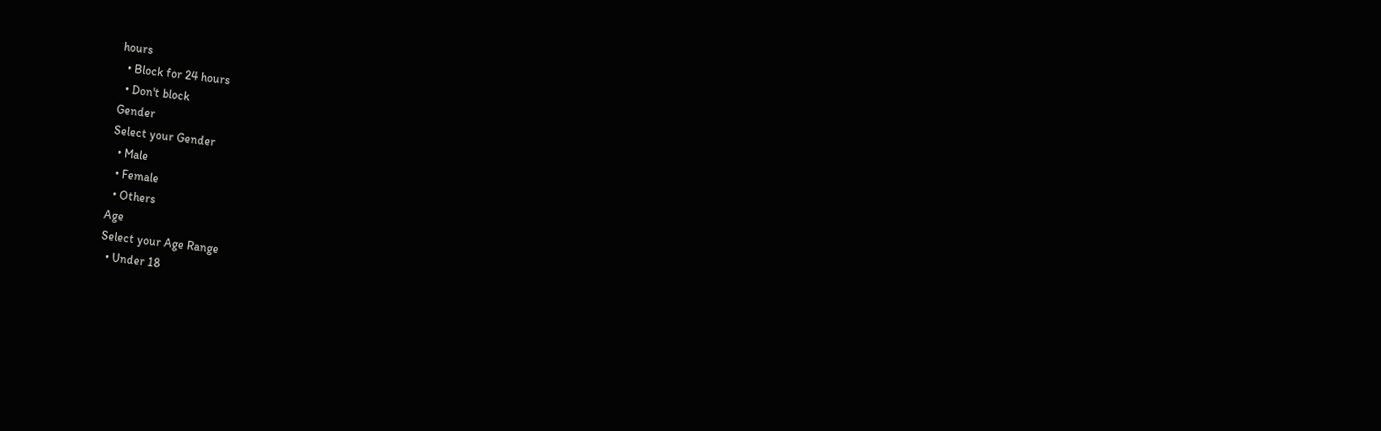hours
  • Block for 24 hours
  • Don't block
Gender
Select your Gender
  • Male
  • Female
  • Others
Age
Select your Age Range
  • Under 18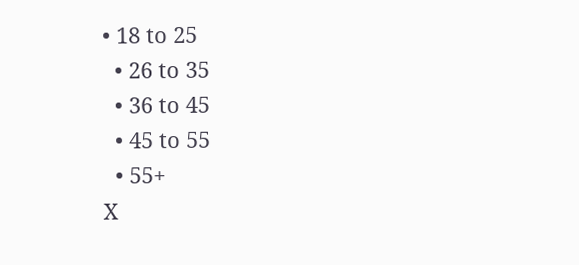• 18 to 25
  • 26 to 35
  • 36 to 45
  • 45 to 55
  • 55+
X